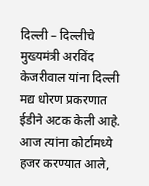दिल्ली – दिल्लीचे मुख्यमंत्री अरविंद केजरीवाल यांना दिल्ली मद्य धोरण प्रकरणात ईडीने अटक केली आहे. आज त्यांना कोर्टामध्ये हजर करण्यात आले,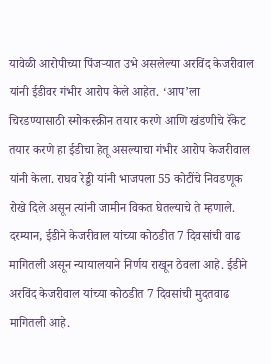यावेळी आरोपीच्या पिंजऱ्यात उभे असलेल्या अरविंद केजरीवाल यांनी ईडीवर गंभीर आरोप केले आहेत. ‘आप’ला चिरडण्यासाठी स्मोकस्क्रीन तयार करणे आणि खंडणीचे रॅकेट तयार करणे हा ईडीचा हेतू असल्याचा गंभीर आरोप केजरीवाल यांनी केला. राघव रेड्डी यांनी भाजपला 55 कोटींचे निवडणूक रोखे दिले असून त्यांनी जामीन विकत घेतल्याचे ते म्हणाले. दरम्यान, ईडीने केजरीवाल यांच्या कोठडीत 7 दिवसांची वाढ मागितली असून न्यायालयाने निर्णय राखून ठेवला आहे. ईडीने अरविंद केजरीवाल यांच्या कोठडीत 7 दिवसांची मुदतवाढ मागितली आहे.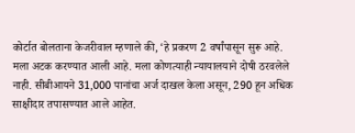कोर्टात बोलताना केजरीवाल म्हणाले की, ‘हे प्रकरण 2 वर्षांपासून सुरू आहे. मला अटक करण्यात आली आहे. मला कोणत्याही न्यायालयाने दोषी ठरवलेले नाही. सीबीआयने 31,000 पानांचा अर्ज दाखल केला असून, 290 हून अधिक साक्षीदार तपासण्यात आले आहेत.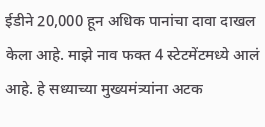ईडीने 20,000 हून अधिक पानांचा दावा दाखल केला आहे. माझे नाव फक्त 4 स्टेटमेंटमध्ये आलं आहे. हे सध्याच्या मुख्यमंत्र्यांना अटक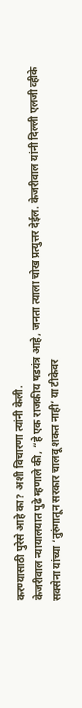करण्यासाठी पुरेसे आहे का? अशी विचारणा त्यांनी केली.
केजरीवाल न्यायालयात पुढे म्हणाले की, “हे एक राजकीय षडयंत्र आहे, जनता त्याला चोख प्रत्युत्तर देईल. केजरीवाल यांनी दिल्ली एलजी व्हीके सक्सेना यांच्या ‘तुरुंगातून सरकार चालवू शकत नाही’ या टीकेवर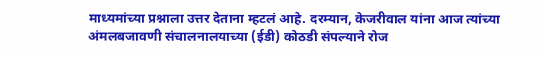माध्यमांच्या प्रश्नाला उत्तर देताना म्हटलं आहे. दरम्यान, केजरीवाल यांना आज त्यांच्या अंमलबजावणी संचालनालयाच्या (ईडी) कोठडी संपल्याने रोज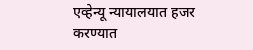एव्हेन्यू न्यायालयात हजर करण्यात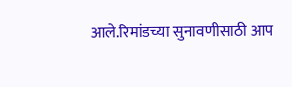आले.रिमांडच्या सुनावणीसाठी आप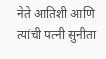नेते आतिशी आणि त्यांची पत्नी सुनीता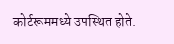कोर्टरूममध्ये उपस्थित होते.